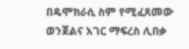በዴሞክራሲ ስም የሚፈጸመው ወንጀልና አገር ማፍረስ ሊበቃ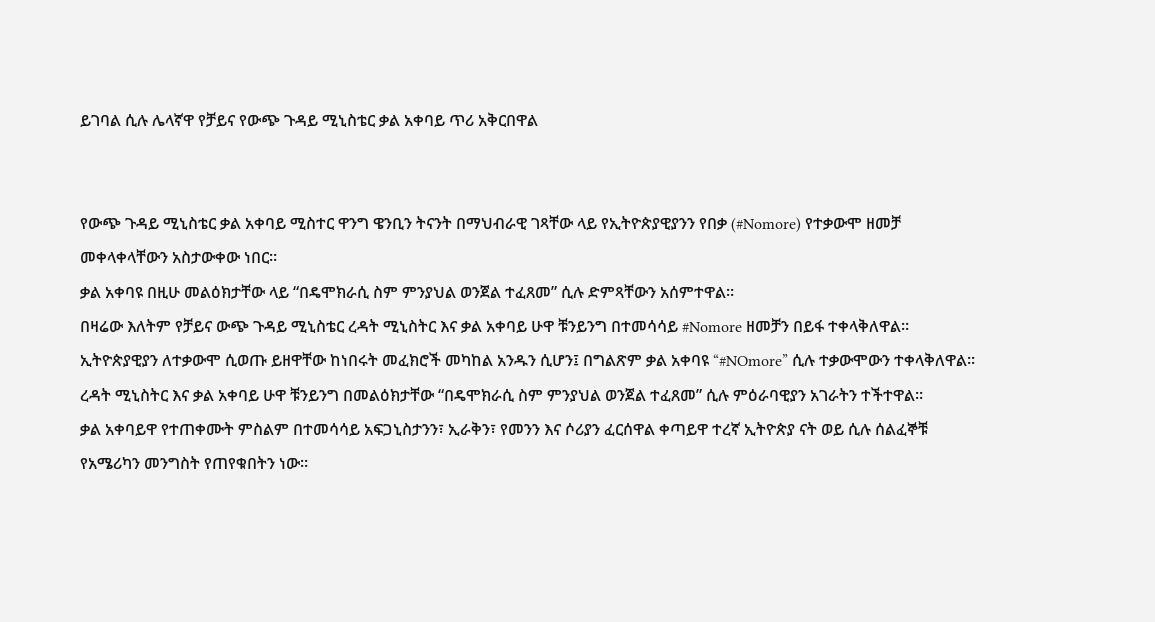ይገባል ሲሉ ሌላኛዋ የቻይና የውጭ ጉዳይ ሚኒስቴር ቃል አቀባይ ጥሪ አቅርበዋል


የውጭ ጉዳይ ሚኒስቴር ቃል አቀባይ ሚስተር ዋንግ ዌንቢን ትናንት በማህብራዊ ገጻቸው ላይ የኢትዮጵያዊያንን የበቃ (#Nomore) የተቃውሞ ዘመቻ መቀላቀላቸውን አስታውቀው ነበር።
ቃል አቀባዩ በዚሁ መልዕክታቸው ላይ “በዴሞክራሲ ስም ምንያህል ወንጀል ተፈጸመ” ሲሉ ድምጻቸውን አሰምተዋል።
በዛሬው እለትም የቻይና ውጭ ጉዳይ ሚኒስቴር ረዳት ሚኒስትር እና ቃል አቀባይ ሁዋ ቹንይንግ በተመሳሳይ #Nomore ዘመቻን በይፋ ተቀላቅለዋል።
ኢትዮጵያዊያን ለተቃውሞ ሲወጡ ይዘዋቸው ከነበሩት መፈክሮች መካከል አንዱን ሲሆን፤ በግልጽም ቃል አቀባዩ “#NOmore” ሲሉ ተቃውሞውን ተቀላቅለዋል።
ረዳት ሚኒስትር እና ቃል አቀባይ ሁዋ ቹንይንግ በመልዕክታቸው “በዴሞክራሲ ስም ምንያህል ወንጀል ተፈጸመ” ሲሉ ምዕራባዊያን አገራትን ተችተዋል።
ቃል አቀባይዋ የተጠቀሙት ምስልም በተመሳሳይ አፍጋኒስታንን፣ ኢራቅን፣ የመንን እና ሶሪያን ፈርሰዋል ቀጣይዋ ተረኛ ኢትዮጵያ ናት ወይ ሲሉ ሰልፈኞቹ የአሜሪካን መንግስት የጠየቁበትን ነው።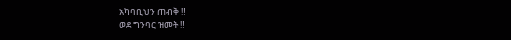አካባቢህን ጠብቅ ‼
ወደ ግንባር ዝመት ‼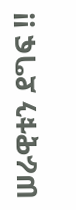ሠራዊቱን ደግፍ ‼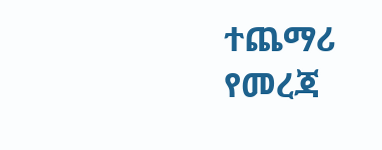ተጨማሪ የመረጃ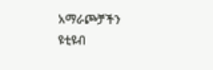አማራጮቻችን
ዩቲዩብ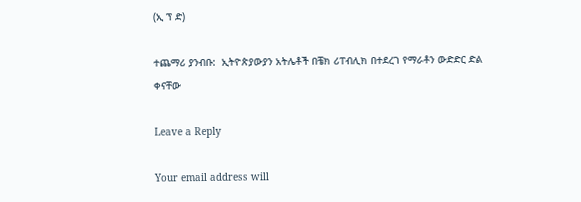(ኢ ፕ ድ)

ተጨማሪ ያንብቡ:  ኢትዮጵያውያን አትሌቶች በቼክ ሪፐብሊክ በተደረገ የማራቶን ውድድር ድል ቀናቸው

Leave a Reply

Your email address will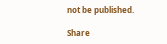not be published.

Share